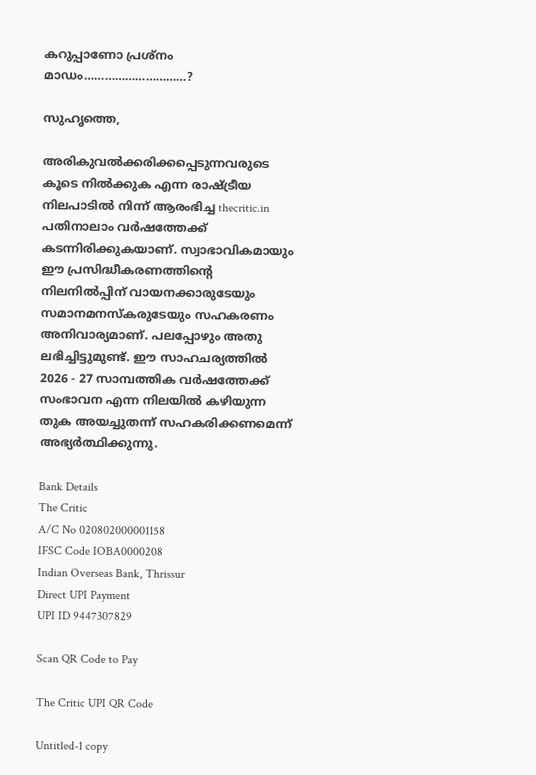കറുപ്പാണോ പ്രശ്‌നം മാഡം…………………………?

സുഹൃത്തെ,

അരികുവല്‍ക്കരിക്കപ്പെടുന്നവരുടെ കൂടെ നില്‍ക്കുക എന്ന രാഷ്ട്രീയ നിലപാടില്‍ നിന്ന് ആരംഭിച്ച thecritic.in പതിനാലാം വര്‍ഷത്തേക്ക് കടന്നിരിക്കുകയാണ്. സ്വാഭാവികമായും ഈ പ്രസിദ്ധീകരണത്തിന്റെ നിലനില്‍പ്പിന് വായനക്കാരുടേയും സമാനമനസ്‌കരുടേയും സഹകരണം അനിവാര്യമാണ്. പലപ്പോഴും അതു ലഭിച്ചിട്ടുമുണ്ട്. ഈ സാഹചര്യത്തില്‍ 2026 - 27 സാമ്പത്തിക വര്‍ഷത്തേക്ക് സംഭാവന എന്ന നിലയില്‍ കഴിയുന്ന തുക അയച്ചുതന്ന് സഹകരിക്കണമെന്ന് അഭ്യര്‍ത്ഥിക്കുന്നു.

Bank Details
The Critic
A/C No 020802000001158
IFSC Code IOBA0000208
Indian Overseas Bank, Thrissur
Direct UPI Payment
UPI ID 9447307829

Scan QR Code to Pay

The Critic UPI QR Code

Untitled-1 copy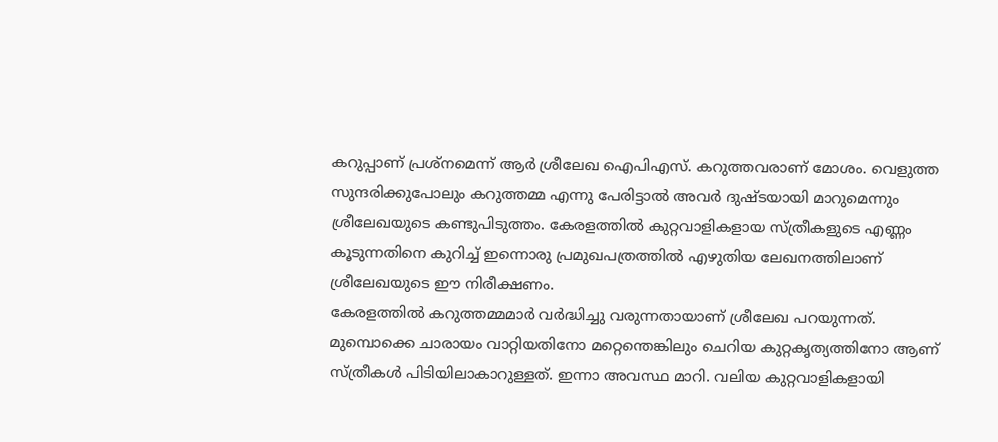കറുപ്പാണ് പ്രശ്‌നമെന്ന് ആര്‍ ശ്രീലേഖ ഐപിഎസ്. കറുത്തവരാണ് മോശം. വെളുത്ത സുന്ദരിക്കുപോലും കറുത്തമ്മ എന്നു പേരിട്ടാല്‍ അവര്‍ ദുഷ്ടയായി മാറുമെന്നും ശ്രീലേഖയുടെ കണ്ടുപിടുത്തം. കേരളത്തില്‍ കുറ്റവാളികളായ സ്ത്രീകളുടെ എണ്ണം കൂടുന്നതിനെ കുറിച്ച് ഇന്നൊരു പ്രമുഖപത്രത്തില്‍ എഴുതിയ ലേഖനത്തിലാണ് ശ്രീലേഖയുടെ ഈ നിരീക്ഷണം.
കേരളത്തില്‍ കറുത്തമ്മമാര്‍ വര്‍ദ്ധിച്ചു വരുന്നതായാണ് ശ്രീലേഖ പറയുന്നത്. മുമ്പൊക്കെ ചാരായം വാറ്റിയതിനോ മറ്റെന്തെങ്കിലും ചെറിയ കുറ്റകൃത്യത്തിനോ ആണ് സ്ത്രീകള്‍ പിടിയിലാകാറുള്ളത്. ഇന്നാ അവസ്ഥ മാറി. വലിയ കുറ്റവാളികളായി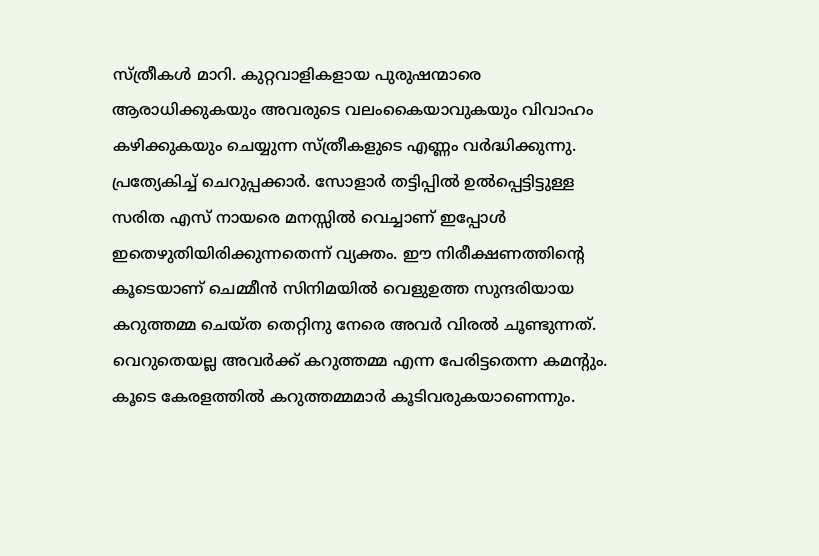സ്ത്രീകള്‍ മാറി. കുറ്റവാളികളായ പുരുഷന്മാരെ ആരാധിക്കുകയും അവരുടെ വലംകൈയാവുകയും വിവാഹം കഴിക്കുകയും ചെയ്യുന്ന സ്ത്രീകളുടെ എണ്ണം വര്‍ദ്ധിക്കുന്നു. പ്രത്യേകിച്ച് ചെറുപ്പക്കാര്‍. സോളാര്‍ തട്ടിപ്പില്‍ ഉല്‍പ്പെട്ടിട്ടുള്ള സരിത എസ് നായരെ മനസ്സില്‍ വെച്ചാണ് ഇപ്പോള്‍ ഇതെഴുതിയിരിക്കുന്നതെന്ന് വ്യക്തം. ഈ നിരീക്ഷണത്തിന്റെ കൂടെയാണ് ചെമ്മീന്‍ സിനിമയില്‍ വെളുഉത്ത സുന്ദരിയായ കറുത്തമ്മ ചെയ്ത തെറ്റിനു നേരെ അവര്‍ വിരല്‍ ചൂണ്ടുന്നത്. വെറുതെയല്ല അവര്‍ക്ക് കറുത്തമ്മ എന്ന പേരിട്ടതെന്ന കമന്റും. കൂടെ കേരളത്തില്‍ കറുത്തമ്മമാര്‍ കൂടിവരുകയാണെന്നും.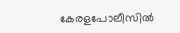കേരളപോലീസില്‍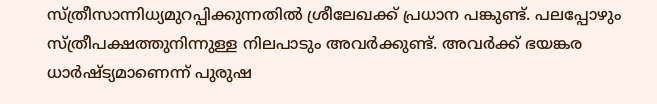സ്ത്രീസാന്നിധ്യമുറപ്പിക്കുന്നതില്‍ ശ്രീലേഖക്ക് പ്രധാന പങ്കുണ്ട്. പലപ്പോഴും സ്ത്രീപക്ഷത്തുനിന്നുള്ള നിലപാടും അവര്‍ക്കുണ്ട്. അവര്‍ക്ക് ഭയങ്കര ധാര്‍ഷ്ട്യമാണെന്ന് പുരുഷ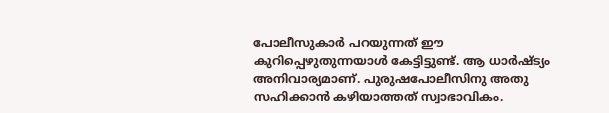പോലീസുകാര്‍ പറയുന്നത് ഈ കുറിപ്പെഴുതുന്നയാള്‍ കേട്ടിട്ടുണ്ട്. ആ ധാര്‍ഷ്ട്യം അനിവാര്യമാണ്. പുരുഷപോലീസിനു അതു സഹിക്കാന്‍ കഴിയാത്തത് സ്വാഭാവികം.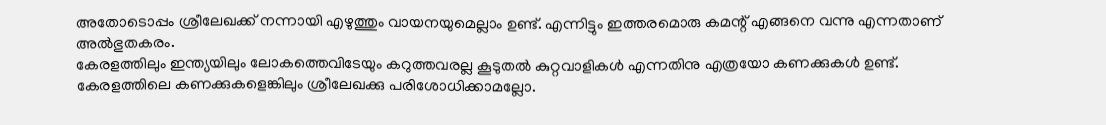അതോടൊപ്പം ശ്രീലേഖക്ക് നന്നായി എഴുത്തും വായനയുമെല്ലാം ഉണ്ട്. എന്നിട്ടും ഇത്തരമൊരു കമന്റ് എങ്ങനെ വന്നു എന്നതാണ് അല്‍ഭുതകരം.
കേരളത്തിലും ഇന്ത്യയിലും ലോകത്തെവിടേയും കറുത്തവരല്ല കൂടുതല്‍ കുറ്റവാളികള്‍ എന്നതിനു എത്രയോ കണക്കുകള്‍ ഉണ്ട്. കേരളത്തിലെ കണക്കുകളെങ്കിലും ശ്രീലേഖക്കു പരിശോധിക്കാമല്ലോ.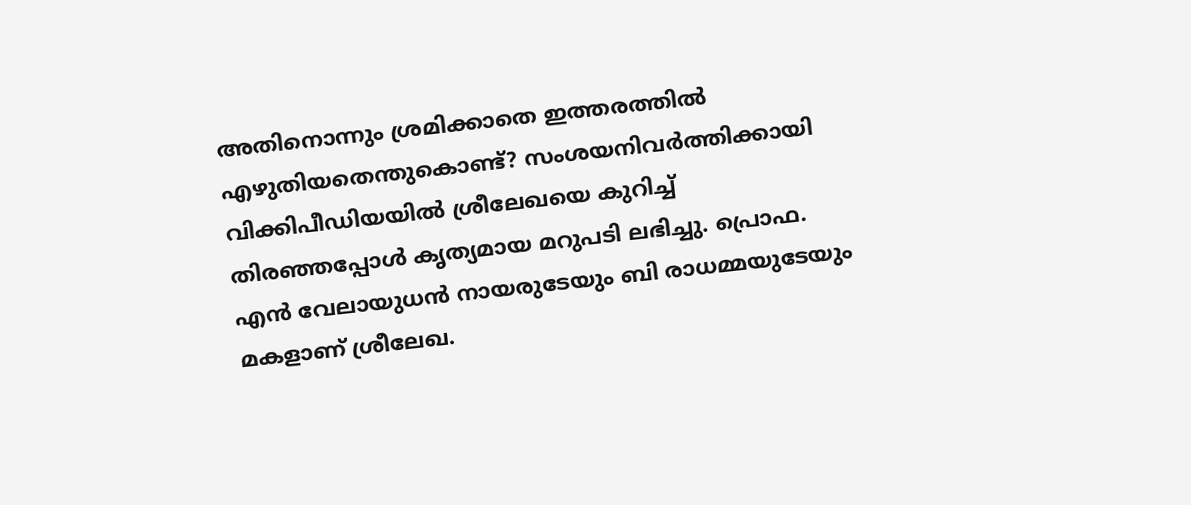അതിനൊന്നും ശ്രമിക്കാതെ ഇത്തരത്തില്‍ എഴുതിയതെന്തുകൊണ്ട്? സംശയനിവര്‍ത്തിക്കായി വിക്കിപീഡിയയില്‍ ശ്രീലേഖയെ കുറിച്ച് തിരഞ്ഞപ്പോള്‍ കൃത്യമായ മറുപടി ലഭിച്ചു. പ്രൊഫ. എന്‍ വേലായുധന്‍ നായരുടേയും ബി രാധമ്മയുടേയും മകളാണ് ശ്രീലേഖ.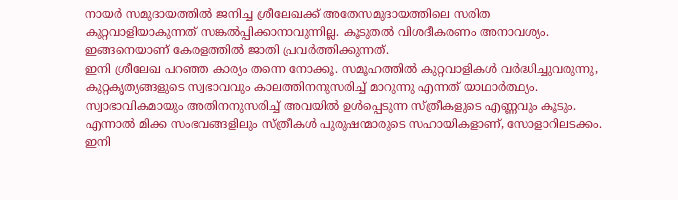നായര്‍ സമുദായത്തില്‍ ജനിച്ച ശ്രീലേഖക്ക് അതേസമുദായത്തിലെ സരിത കുറ്റവാളിയാകുന്നത് സങ്കല്‍പ്പിക്കാനാവുന്നില്ല. കൂടുതല്‍ വിശദീകരണം അനാവശ്യം. ഇങ്ങനെയാണ് കേരളത്തില്‍ ജാതി പ്രവര്‍ത്തിക്കുന്നത്.
ഇനി ശ്രീലേഖ പറഞ്ഞ കാര്യം തന്നെ നോക്കൂ. സമൂഹത്തില്‍ കുറ്റവാളികള്‍ വര്‍ദ്ധിച്ചുവരുന്നു, കുറ്റകൃത്യങ്ങളുടെ സ്വഭാവവും കാലത്തിനനുസരിച്ച് മാറുന്നു എന്നത് യാഥാര്‍ത്ഥ്യം. സ്വാഭാവികമായും അതിനനുസരിച്ച് അവയില്‍ ഉള്‍പ്പെടുന്ന സ്ത്രീകളുടെ എണ്ണവും കൂടും. എന്നാല്‍ മിക്ക സംഭവങ്ങളിലും സ്ത്രീകള്‍ പുരുഷന്മാരുടെ സഹായികളാണ്, സോളാറിലടക്കം.
ഇനി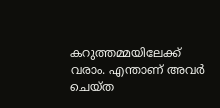കറുത്തമ്മയിലേക്ക് വരാം. എന്താണ് അവര്‍ ചെയ്ത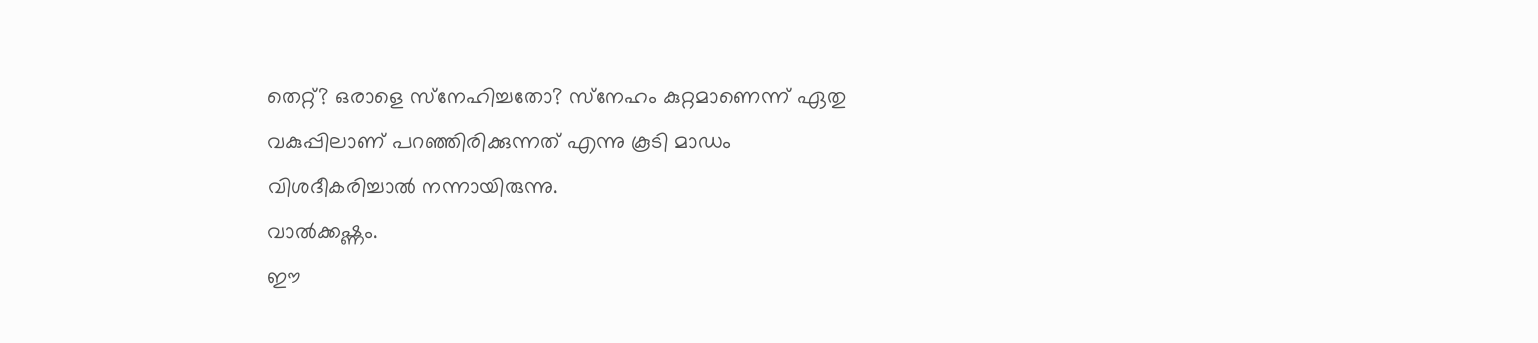തെറ്റ്? ഒരാളെ സ്‌നേഹിച്ചതോ? സ്‌നേഹം കുറ്റമാണെന്ന് ഏതു വകുപ്പിലാണ് പറഞ്ഞിരിക്കുന്നത് എന്നു കൂടി മാഡം വിശദീകരിച്ചാല്‍ നന്നായിരുന്നു.
വാല്‍ക്കഷ്ണം.
ഈ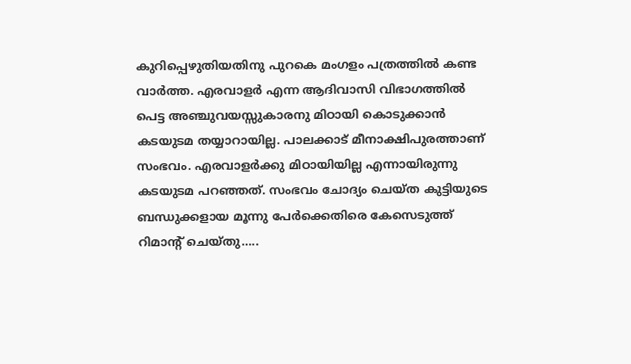കുറിപ്പെഴുതിയതിനു പുറകെ മംഗളം പത്രത്തില്‍ കണ്ട വാര്‍ത്ത. എരവാളര്‍ എന്ന ആദിവാസി വിഭാഗത്തില്‍ പെട്ട അഞ്ചുവയസ്സുകാരനു മിഠായി കൊടുക്കാന്‍ കടയുടമ തയ്യാറായില്ല. പാലക്കാട് മീനാക്ഷിപുരത്താണ് സംഭവം. എരവാളര്‍ക്കു മിഠായിയില്ല എന്നായിരുന്നു കടയുടമ പറഞ്ഞത്. സംഭവം ചോദ്യം ചെയ്ത കുട്ടിയുടെ ബന്ധുക്കളായ മൂന്നു പേര്‍ക്കെതിരെ കേസെടുത്ത് റിമാന്റ് ചെയ്തു…..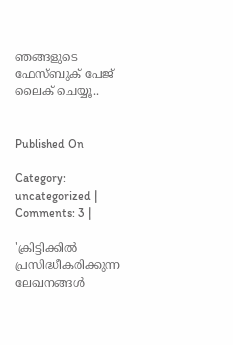ഞങ്ങളുടെ ഫേസ്ബുക് പേജ് ലൈക് ചെയ്യൂ..


Published On

Category: uncategorized | Comments: 3 |

'ക്രിട്ടിക്കില്‍ പ്രസിദ്ധീകരിക്കുന്ന ലേഖനങ്ങള്‍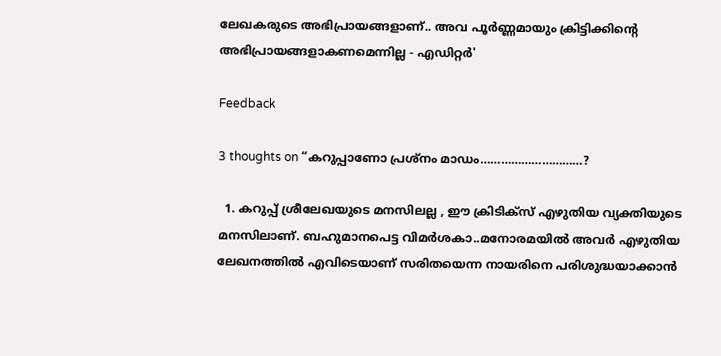ലേഖകരുടെ അഭിപ്രായങ്ങളാണ്.. അവ പൂര്‍ണ്ണമായും ക്രിട്ടിക്കിന്റെ അഭിപ്രായങ്ങളാകണമെന്നില്ല - എഡിറ്റര്‍'

Feedback

3 thoughts on “കറുപ്പാണോ പ്രശ്‌നം മാഡം…………………………?

  1. കറുപ്പ് ശ്രീലേഖയുടെ മനസിലല്ല , ഈ ക്രിടിക്സ് എഴുതിയ വ്യക്തിയുടെ മനസിലാണ്. ബഹുമാനപെട്ട വിമർശകാ..മനോരമയിൽ അവർ എഴുതിയ ലേഖനത്തിൽ എവിടെയാണ് സരിതയെന്ന നായരിനെ പരിശുദ്ധയാക്കാൻ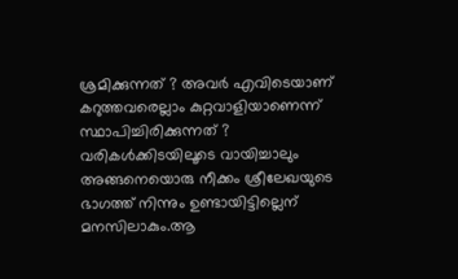ശ്രമിക്കുന്നത് ? അവർ എവിടെയാണ് കറുത്തവരെല്ലാം കുറ്റവാളിയാണെന്ന് സ്ഥാപിച്ചിരിക്കുന്നത് ? വരികൾക്കിടയിലൂടെ വായിച്ചാലും അങ്ങനെയൊരു നീക്കം ശ്രീലേഖയുടെ ഭാഗത്ത് നിന്നും ഉണ്ടായിട്ടില്ലെന് മനസിലാകും.ആ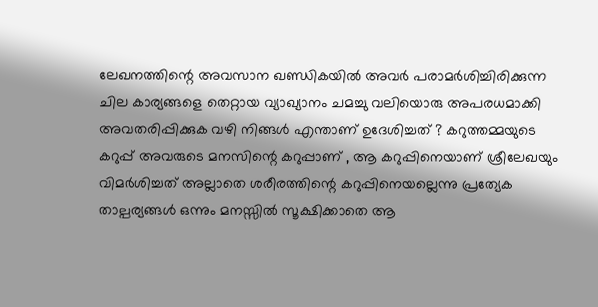ലേഖനത്തിന്റെ അവസാന ഖണ്ഡികയിൽ അവർ പരാമർശിച്ചിരിക്കുന്ന ചില കാര്യങ്ങളെ തെറ്റായ വ്യാഖ്യാനം ചമച്ചു വലിയൊരു അപരധമാക്കി അവതരിപ്പിക്കുക വഴി നിങ്ങൾ എന്താണ് ഉദേശിച്ചത് ? കറുത്തമ്മയുടെ കറുപ്പ് അവരുടെ മനസിന്റെ കറുപ്പാണ് , ആ കറുപ്പിനെയാണ് ശ്രീലേഖയും വിമർശിച്ചത് അല്ലാതെ ശരീരത്തിന്റെ കറുപ്പിനെയല്ലെന്നു പ്രത്യേക താല്പര്യങ്ങൾ ഒന്നും മനസ്സിൽ സൂക്ഷിക്കാതെ ആ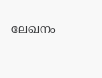ലേഖനം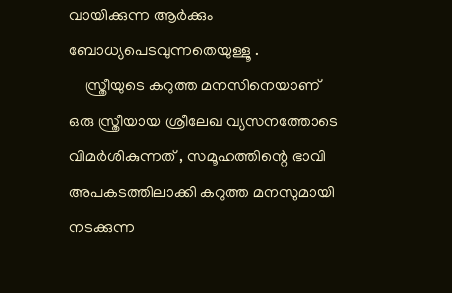വായിക്കുന്ന ആർക്കും ബോധ്യപെടവുന്നതെയുള്ളൂ .
    സ്ത്രീയുടെ കറുത്ത മനസിനെയാണ് ഒരു സ്ത്രീയായ ശ്രീലേഖ വ്യസനത്തോടെ വിമർശികുന്നത് , സമൂഹത്തിന്റെ ഭാവി അപകടത്തിലാക്കി കറുത്ത മനസുമായി നടക്കുന്ന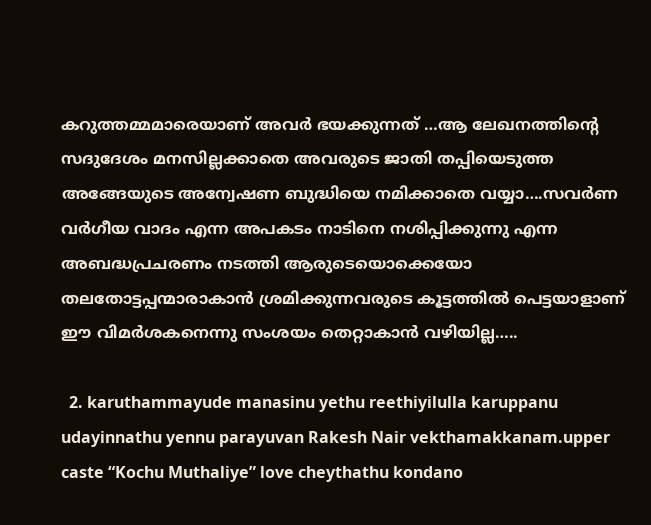കറുത്തമ്മമാരെയാണ് അവർ ഭയക്കുന്നത് …ആ ലേഖനത്തിന്റെ സദുദേശം മനസില്ലക്കാതെ അവരുടെ ജാതി തപ്പിയെടുത്ത അങ്ങേയുടെ അന്വേഷണ ബുദ്ധിയെ നമിക്കാതെ വയ്യാ….സവർണ വർഗീയ വാദം എന്ന അപകടം നാടിനെ നശിപ്പിക്കുന്നു എന്ന അബദ്ധപ്രചരണം നടത്തി ആരുടെയൊക്കെയോ തലതോട്ടപ്പന്മാരാകാൻ ശ്രമിക്കുന്നവരുടെ കൂട്ടത്തിൽ പെട്ടയാളാണ് ഈ വിമർശകനെന്നു സംശയം തെറ്റാകാൻ വഴിയില്ല…..

  2. karuthammayude manasinu yethu reethiyilulla karuppanu udayinnathu yennu parayuvan Rakesh Nair vekthamakkanam.upper caste “Kochu Muthaliye” love cheythathu kondano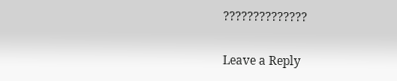??????????????

Leave a Reply